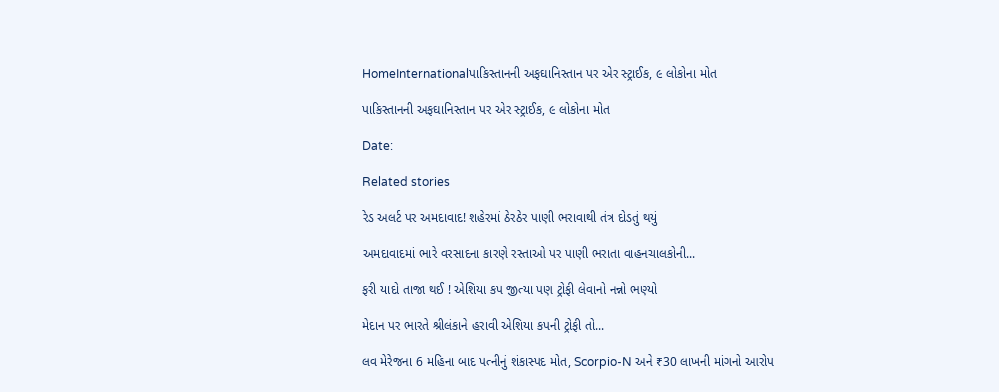HomeInternationalપાકિસ્તાનની અફઘાનિસ્તાન પર એર સ્ટ્રાઈક, ૯ લોકોના મોત

પાકિસ્તાનની અફઘાનિસ્તાન પર એર સ્ટ્રાઈક, ૯ લોકોના મોત

Date:

Related stories

રેડ અલર્ટ પર અમદાવાદ! શહેરમાં ઠેરઠેર પાણી ભરાવાથી તંત્ર દોડતું થયું

અમદાવાદમાં ભારે વરસાદના કારણે રસ્તાઓ પર પાણી ભરાતા વાહનચાલકોની...

ફરી યાદો તાજા થઈ ! એશિયા કપ જીત્યા પણ ટ્રોફી લેવાનો નન્નો ભણ્યો

મેદાન પર ભારતે શ્રીલંકાને હરાવી એશિયા કપની ટ્રોફી તો...

લવ મેરેજના 6 મહિના બાદ પત્નીનું શંકાસ્પદ મોત, Scorpio-N અને ₹30 લાખની માંગનો આરોપ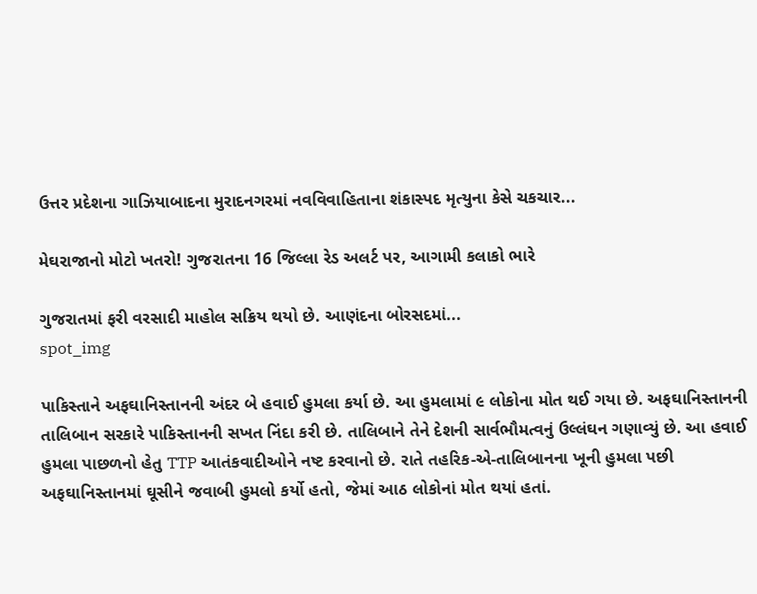ઉત્તર પ્રદેશના ગાઝિયાબાદના મુરાદનગરમાં નવવિવાહિતાના શંકાસ્પદ મૃત્યુના કેસે ચકચાર...

મેઘરાજાનો મોટો ખતરો! ગુજરાતના 16 જિલ્લા રેડ અલર્ટ પર, આગામી કલાકો ભારે

ગુજરાતમાં ફરી વરસાદી માહોલ સક્રિય થયો છે. આણંદના બોરસદમાં...
spot_img

પાકિસ્તાને અફઘાનિસ્તાનની અંદર બે હવાઈ હુમલા કર્યા છે. આ હુમલામાં ૯ લોકોના મોત થઈ ગયા છે. અફઘાનિસ્તાનની તાલિબાન સરકારે પાકિસ્તાનની સખત નિંદા કરી છે. તાલિબાને તેને દેશની સાર્વભૌમત્વનું ઉલ્લંઘન ગણાવ્યું છે. આ હવાઈ હુમલા પાછળનો હેતુ TTP આતંકવાદીઓને નષ્ટ કરવાનો છે. રાતે તહરિક-એ-તાલિબાનના ખૂની હુમલા પછી અફઘાનિસ્તાનમાં ઘૂસીને જવાબી હુમલો કર્યો હતો, જેમાં આઠ લોકોનાં મોત થયાં હતાં.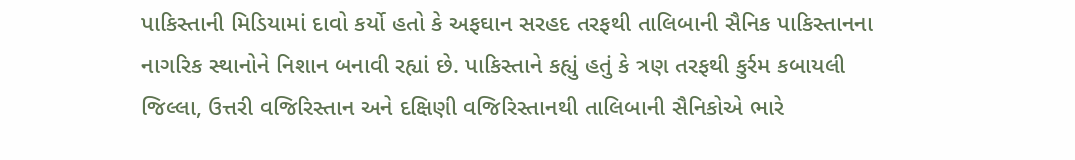પાકિસ્તાની મિડિયામાં દાવો કર્યો હતો કે અફઘાન સરહદ તરફથી તાલિબાની સૈનિક પાકિસ્તાનના નાગરિક સ્થાનોને નિશાન બનાવી રહ્યાં છે. પાકિસ્તાને કહ્યું હતું કે ત્રણ તરફથી કુર્રમ કબાયલી જિલ્લા, ઉત્તરી વજિરિસ્તાન અને દક્ષિણી વજિરિસ્તાનથી તાલિબાની સૈનિકોએ ભારે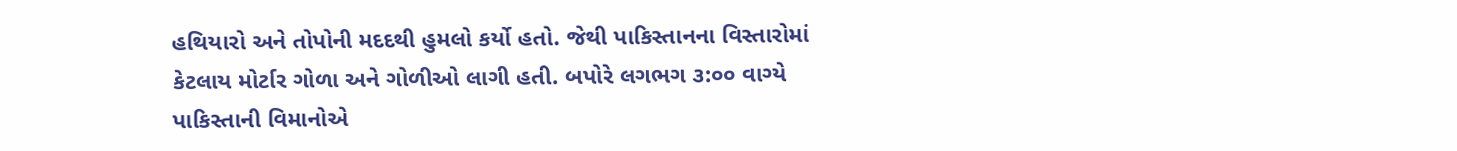હથિયારો અને તોપોની મદદથી હુમલો કર્યો હતો. જેથી પાકિસ્તાનના વિસ્તારોમાં કેટલાય મોર્ટાર ગોળા અને ગોળીઓ લાગી હતી. બપોરે લગભગ ૩:૦૦ વાગ્યે પાકિસ્તાની વિમાનોએ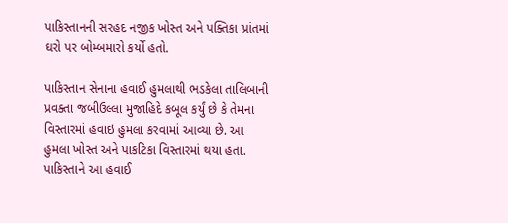પાકિસ્તાનની સરહદ નજીક ખોસ્ત અને પક્તિકા પ્રાંતમાં ઘરો પર બોમ્બમારો કર્યો હતો.

પાકિસ્તાન સેનાના હવાઈ હુમલાથી ભડકેલા તાલિબાની પ્રવક્તા જબીઉલ્લા મુજાહિદે કબૂલ કર્યું છે કે તેમના વિસ્તારમાં હવાઇ હુમલા કરવામાં આવ્યા છે. આ હુમલા ખોસ્ત અને પાકટિકા વિસ્તારમાં થયા હતા. પાકિસ્તાને આ હવાઈ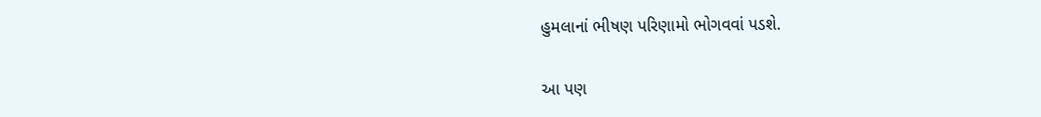હુમલાનાં ભીષણ પરિણામો ભોગવવાં પડશે.

આ પણ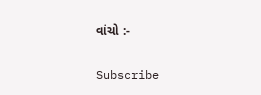વાંચો :-

Subscribe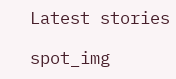Latest stories

spot_img